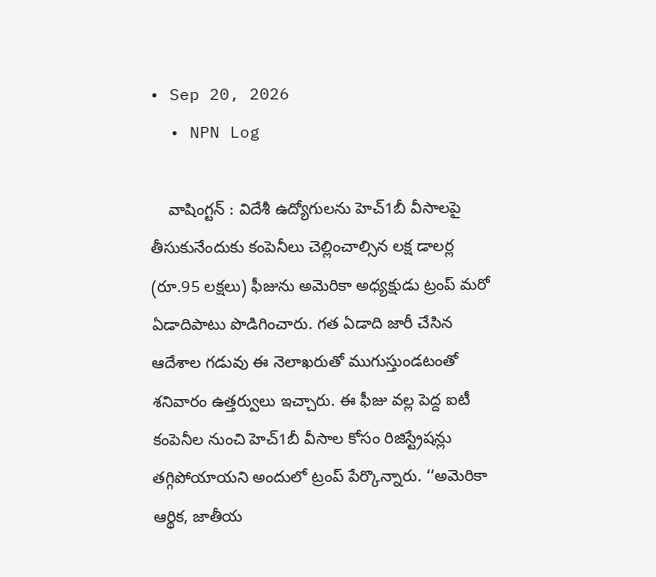• Sep 20, 2026
  • NPN Log

    వాషింగ్టన్‌ : విదేశీ ఉద్యోగులను హెచ్‌1బీ వీసాలపై తీసుకునేందుకు కంపెనీలు చెల్లించాల్సిన లక్ష డాలర్ల (రూ.95 లక్షలు) ఫీజును అమెరికా అధ్యక్షుడు ట్రంప్‌ మరో ఏడాదిపాటు పొడిగించారు. గత ఏడాది జారీ చేసిన ఆదేశాల గడువు ఈ నెలాఖరుతో ముగుస్తుండటంతో శనివారం ఉత్తర్వులు ఇచ్చారు. ఈ ఫీజు వల్ల పెద్ద ఐటీ కంపెనీల నుంచి హెచ్‌1బీ వీసాల కోసం రిజిస్ట్రేషన్లు తగ్గిపోయాయని అందులో ట్రంప్‌ పేర్కొన్నారు. ‘‘అమెరికా ఆర్థిక, జాతీయ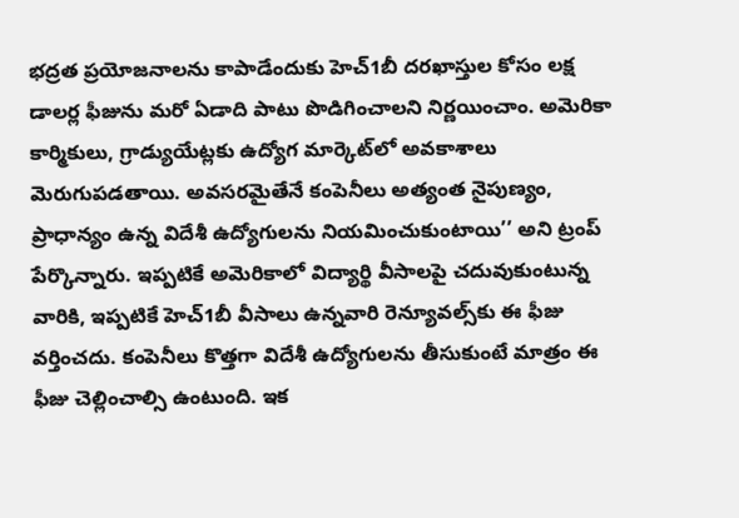భద్రత ప్రయోజనాలను కాపాడేందుకు హెచ్‌1బీ దరఖాస్తుల కోసం లక్ష డాలర్ల ఫీజును మరో ఏడాది పాటు పొడిగించాలని నిర్ణయించాం. అమెరికా కార్మికులు, గ్రాడ్యుయేట్లకు ఉద్యోగ మార్కెట్‌లో అవకాశాలు మెరుగుపడతాయి. అవసరమైతేనే కంపెనీలు అత్యంత నైపుణ్యం, ప్రాధాన్యం ఉన్న విదేశీ ఉద్యోగులను నియమించుకుంటాయి’’ అని ట్రంప్‌ పేర్కొన్నారు. ఇప్పటికే అమెరికాలో విద్యార్థి వీసాలపై చదువుకుంటున్న వారికి, ఇప్పటికే హెచ్‌1బీ వీసాలు ఉన్నవారి రెన్యూవల్స్‌కు ఈ ఫీజు వర్తించదు. కంపెనీలు కొత్తగా విదేశీ ఉద్యోగులను తీసుకుంటే మాత్రం ఈ ఫీజు చెల్లించాల్సి ఉంటుంది. ఇక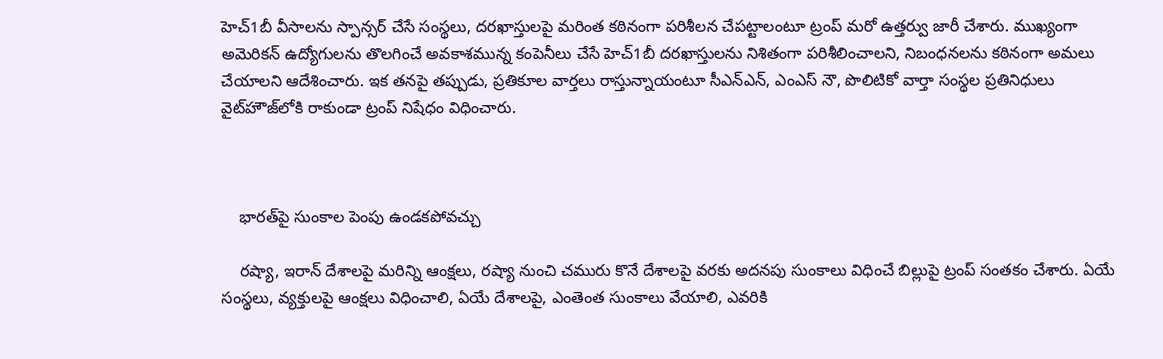హెచ్‌1బీ వీసాలను స్పాన్సర్‌ చేసే సంస్థలు, దరఖాస్తులపై మరింత కఠినంగా పరిశీలన చేపట్టాలంటూ ట్రంప్‌ మరో ఉత్తర్వు జారీ చేశారు. ముఖ్యంగా అమెరికన్‌ ఉద్యోగులను తొలగించే అవకాశమున్న కంపెనీలు చేసే హెచ్‌1బీ దరఖాస్తులను నిశితంగా పరిశీలించాలని, నిబంధనలను కఠినంగా అమలు చేయాలని ఆదేశించారు. ఇక తనపై తప్పుడు, ప్రతికూల వార్తలు రాస్తున్నాయంటూ సీఎన్‌ఎన్‌, ఎంఎస్‌ నౌ, పొలిటికో వార్తా సంస్థల ప్రతినిధులు వైట్‌హౌజ్‌లోకి రాకుండా ట్రంప్‌ నిషేధం విధించారు.



    భారత్‌పై సుంకాల పెంపు ఉండకపోవచ్చు

    రష్యా, ఇరాన్‌ దేశాలపై మరిన్ని ఆంక్షలు, రష్యా నుంచి చమురు కొనే దేశాలపై వరకు అదనపు సుంకాలు విధించే బిల్లుపై ట్రంప్‌ సంతకం చేశారు. ఏయే సంస్థలు, వ్యక్తులపై ఆంక్షలు విధించాలి, ఏయే దేశాలపై, ఎంతెంత సుంకాలు వేయాలి, ఎవరికి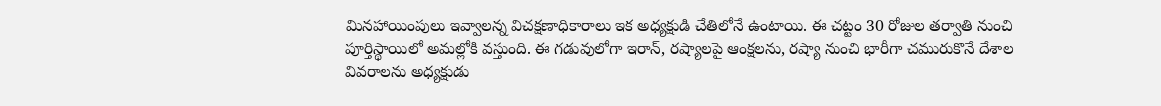మినహాయింపులు ఇవ్వాలన్న విచక్షణాధికారాలు ఇక అధ్యక్షుడి చేతిలోనే ఉంటాయి. ఈ చట్టం 30 రోజుల తర్వాతి నుంచి పూర్తిస్థాయిలో అమల్లోకి వస్తుంది. ఈ గడువులోగా ఇరాన్‌, రష్యాలపై ఆంక్షలను, రష్యా నుంచి భారీగా చమురుకొనే దేశాల వివరాలను అధ్యక్షుడు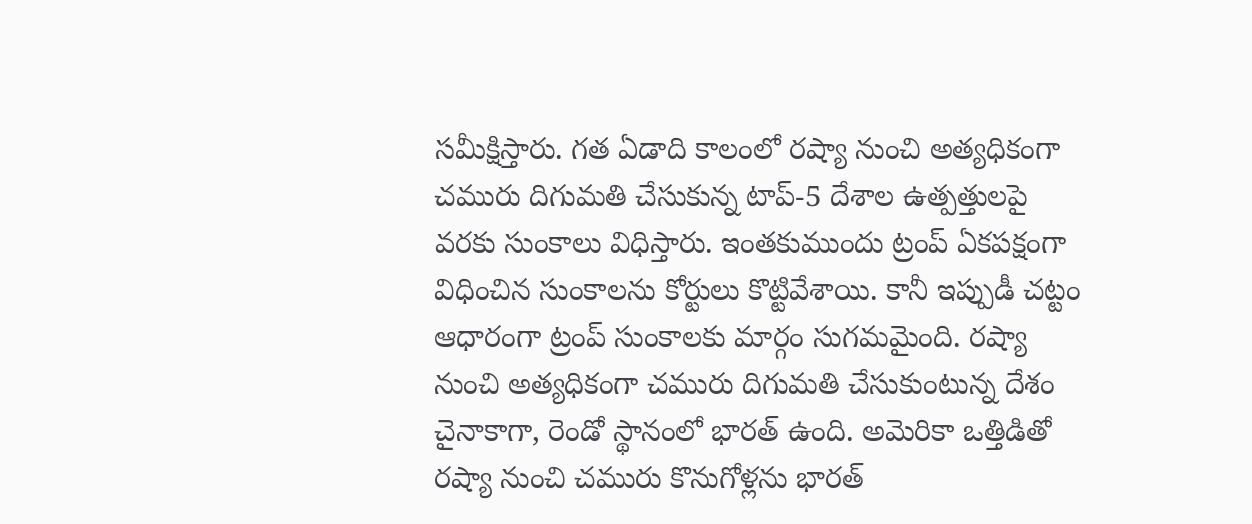సమీక్షిస్తారు. గత ఏడాది కాలంలో రష్యా నుంచి అత్యధికంగా చమురు దిగుమతి చేసుకున్న టాప్‌-5 దేశాల ఉత్పత్తులపై వరకు సుంకాలు విధిస్తారు. ఇంతకుముందు ట్రంప్‌ ఏకపక్షంగా విధించిన సుంకాలను కోర్టులు కొట్టివేశాయి. కానీ ఇప్పుడీ చట్టం ఆధారంగా ట్రంప్‌ సుంకాలకు మార్గం సుగమమైంది. రష్యా నుంచి అత్యధికంగా చమురు దిగుమతి చేసుకుంటున్న దేశం చైనాకాగా, రెండో స్థానంలో భారత్‌ ఉంది. అమెరికా ఒత్తిడితో రష్యా నుంచి చమురు కొనుగోళ్లను భారత్‌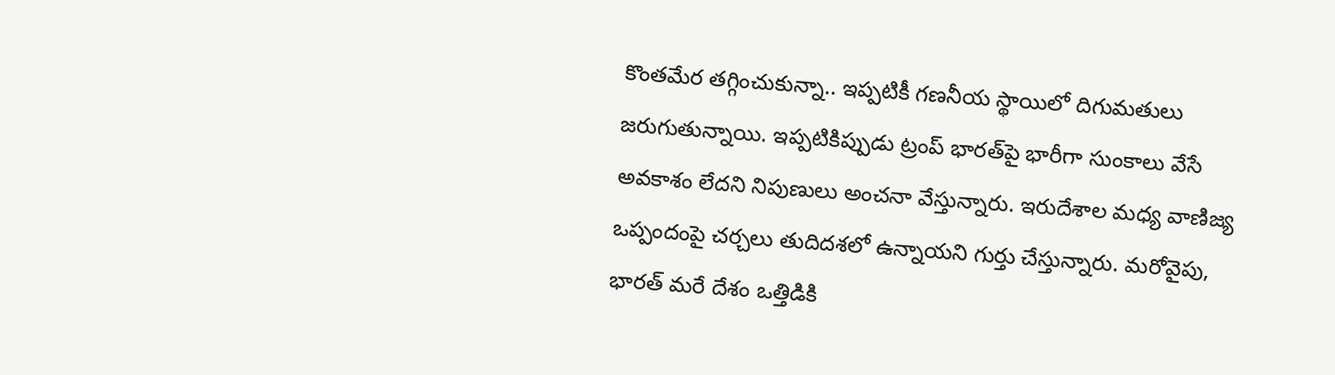కొంతమేర తగ్గించుకున్నా.. ఇప్పటికీ గణనీయ స్థాయిలో దిగుమతులు జరుగుతున్నాయి. ఇప్పటికిప్పుడు ట్రంప్‌ భారత్‌పై భారీగా సుంకాలు వేసే అవకాశం లేదని నిపుణులు అంచనా వేస్తున్నారు. ఇరుదేశాల మధ్య వాణిజ్య ఒప్పందంపై చర్చలు తుదిదశలో ఉన్నాయని గుర్తు చేస్తున్నారు. మరోవైపు, భారత్‌ మరే దేశం ఒత్తిడికి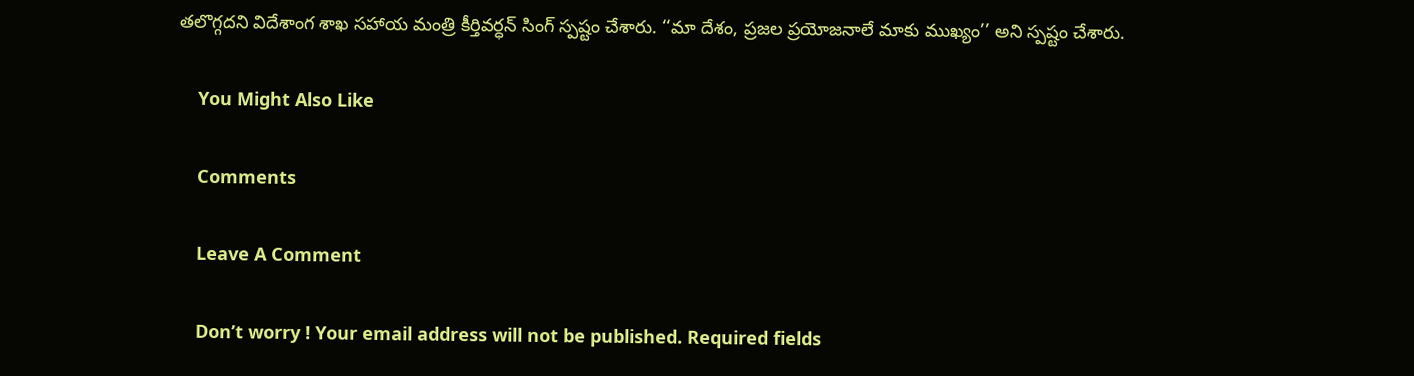తలొగ్గదని విదేశాంగ శాఖ సహాయ మంత్రి కీర్తివర్ధన్‌ సింగ్‌ స్పష్టం చేశారు. ‘‘మా దేశం, ప్రజల ప్రయోజనాలే మాకు ముఖ్యం’’ అని స్పష్టం చేశారు.

    You Might Also Like

    Comments

    Leave A Comment

    Don’t worry ! Your email address will not be published. Required fields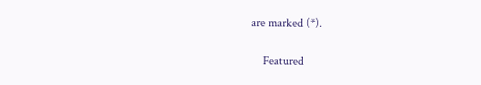are marked (*).

    Featured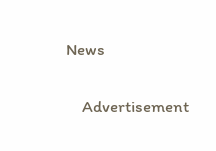News

    Advertisement